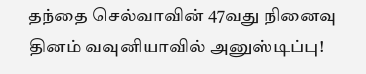தந்தை செல்வாவின் 47வது நினைவு தினம் வவுனியாவில் அனுஸ்டிப்பு!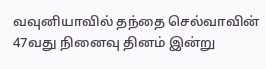வவுனியாவில் தந்தை செல்வாவின் 47வது நினைவு தினம் இன்று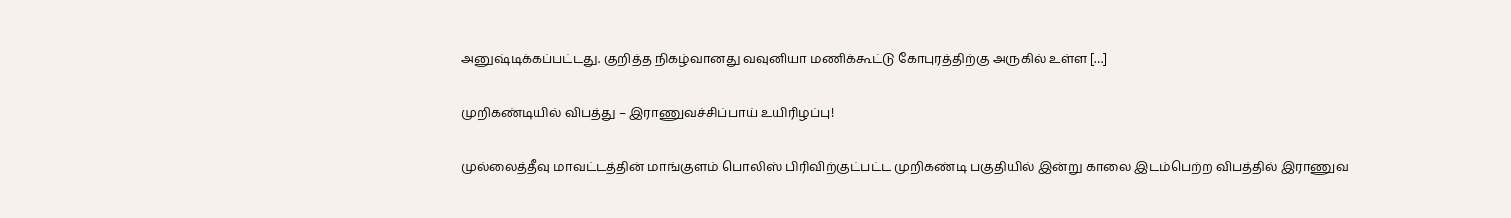அனுஷ்டிக்கப்பட்டது. குறித்த நிகழ்வானது வவுனியா மணிக்கூட்டு கோபுரத்திற்கு அருகில் உள்ள […]

முறிகண்டியில் விபத்து – இராணுவச்சிப்பாய் உயிரிழப்பு!

முல்லைத்தீவு மாவட்டத்தின் மாங்குளம் பொலிஸ் பிரிவிற்குட்பட்ட முறிகண்டி பகுதியில் இன்று காலை இடம்பெற்ற விபத்தில் இராணுவ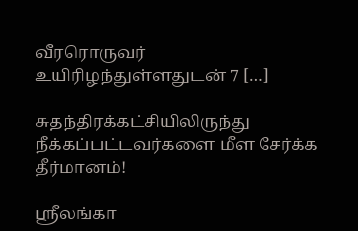வீரரொருவர் உயிரிழந்துள்ளதுடன் 7 […]

சுதந்திரக்கட்சியிலிருந்து நீக்கப்பட்டவர்களை மீள சேர்க்க தீர்மானம்!

ஸ்ரீலங்கா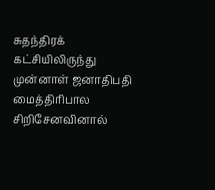சுதந்திரக் கட்சியிலிருந்து முன்னாள் ஜனாதிபதி மைத்திரிபால சிறிசேனவினால்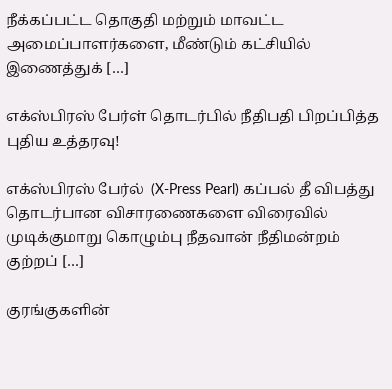நீக்கப்பட்ட தொகுதி மற்றும் மாவட்ட அமைப்பாளர்களை, மீண்டும் கட்சியில் இணைத்துக் […]

எக்ஸ்பிரஸ் பேர்ள் தொடர்பில் நீதிபதி பிறப்பித்த புதிய உத்தரவு!

எக்ஸ்பிரஸ் பேர்ல்  (X-Press Pearl) கப்பல் தீ விபத்து தொடர்பான விசாரணைகளை விரைவில் முடிக்குமாறு கொழும்பு நீதவான் நீதிமன்றம் குற்றப் […]

குரங்குகளின்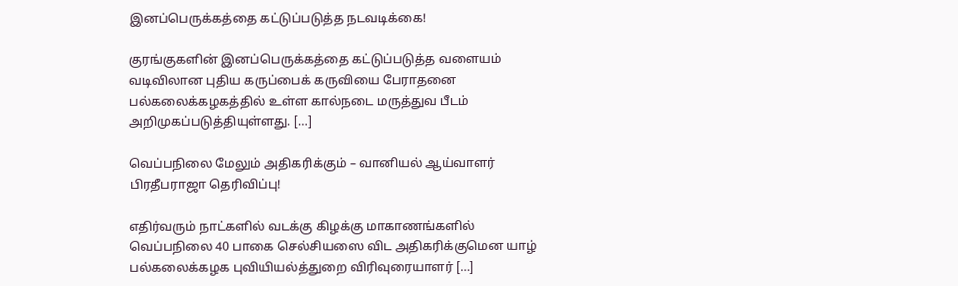இனப்பெருக்கத்தை கட்டுப்படுத்த நடவடிக்கை!

குரங்குகளின் இனப்பெருக்கத்தை கட்டுப்படுத்த வளையம் வடிவிலான புதிய கருப்பைக் கருவியை பேராதனை பல்கலைக்கழகத்தில் உள்ள கால்நடை மருத்துவ பீடம் அறிமுகப்படுத்தியுள்ளது. […]

வெப்பநிலை மேலும் அதிகரிக்கும் – வானியல் ஆய்வாளர் பிரதீபராஜா தெரிவிப்பு!

எதிர்வரும் நாட்களில் வடக்கு கிழக்கு மாகாணங்களில் வெப்பநிலை 40 பாகை செல்சியஸை விட அதிகரிக்குமென யாழ் பல்கலைக்கழக புவியியல்த்துறை விரிவுரையாளர் […]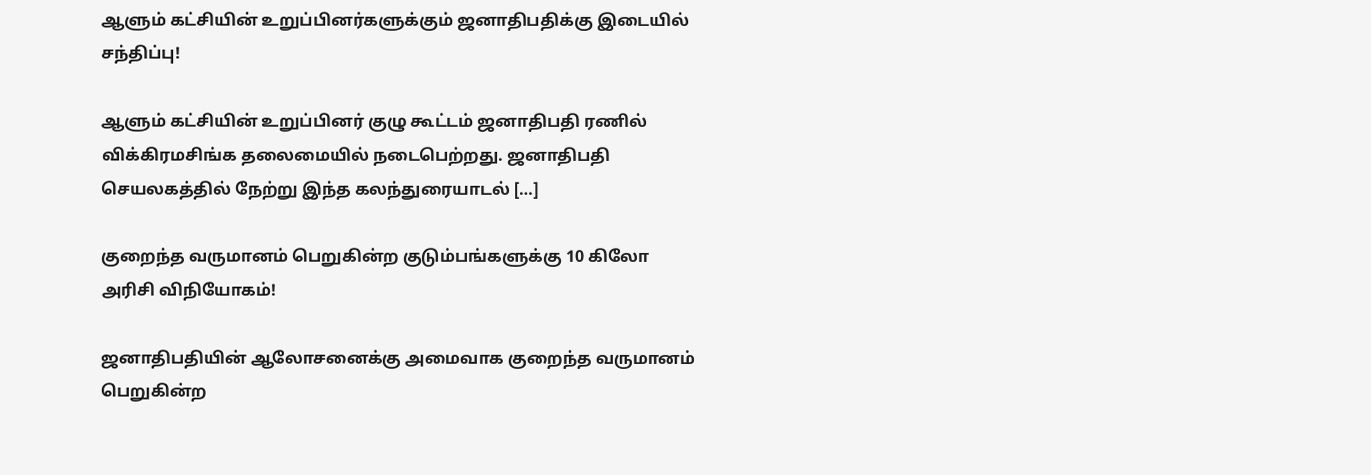ஆளும் கட்சியின் உறுப்பினர்களுக்கும் ஜனாதிபதிக்கு இடையில் சந்திப்பு!

ஆளும் கட்சியின் உறுப்பினர் குழு கூட்டம் ஜனாதிபதி ரணில் விக்கிரமசிங்க தலைமையில் நடைபெற்றது. ஜனாதிபதி செயலகத்தில் நேற்று இந்த கலந்துரையாடல் […]

குறைந்த வருமானம் பெறுகின்ற குடும்பங்களுக்கு 10 கிலோ அரிசி விநியோகம்!

ஜனாதிபதியின் ஆலோசனைக்கு அமைவாக குறைந்த வருமானம் பெறுகின்ற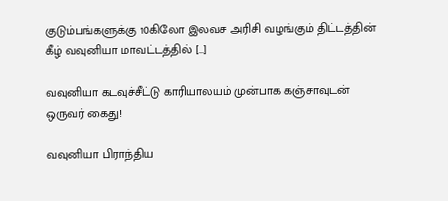குடும்பங்களுக்கு 10கிலோ இலவச அரிசி வழங்கும் திட்டத்தின் கீழ் வவுனியா மாவட்டத்தில் […]

வவுனியா கடவுச்சீட்டு காரியாலயம் முன்பாக கஞ்சாவுடன் ஒருவர் கைது!

வவுனியா பிராந்திய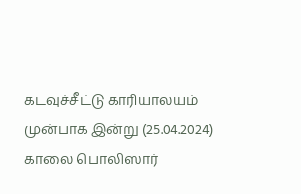கடவுச்சீட்டு காரியாலயம் முன்பாக இன்று (25.04.2024) காலை பொலிஸார்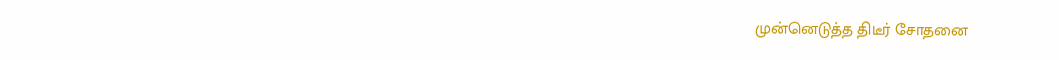முன்னெடுத்த திடீர் சோதனை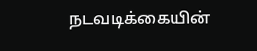நடவடிக்கையின்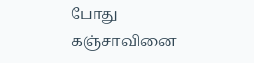போது கஞ்சாவினை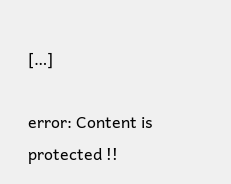[…]

error: Content is protected !!